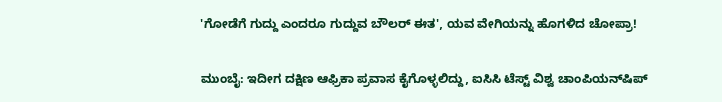'ಗೋಡೆಗೆ ಗುದ್ದು ಎಂದರೂ ಗುದ್ದುವ ಬೌಲರ್‌ ಈತ', ಯವ ವೇಗಿಯನ್ನು ಹೊಗಳಿದ ಚೋಪ್ರಾ!

ಮುಂಬೈ: ಇದೀಗ ದಕ್ಷಿಣ ಆಫ್ರಿಕಾ ಪ್ರವಾಸ ಕೈಗೊಳ್ಳಲಿದ್ದು, ಐಸಿಸಿ ಟೆಸ್ಟ್‌ ವಿಶ್ವ ಚಾಂಪಿಯನ್‌ಷಿಪ್‌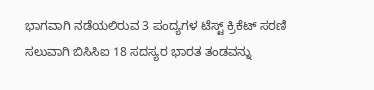ಭಾಗವಾಗಿ ನಡೆಯಲಿರುವ 3 ಪಂದ್ಯಗಳ ಟೆಸ್ಟ್‌ ಕ್ರಿಕೆಟ್‌ ಸರಣಿ ಸಲುವಾಗಿ ಬಿಸಿಸಿಐ 18 ಸದಸ್ಯರ ಭಾರತ ತಂಡವನ್ನು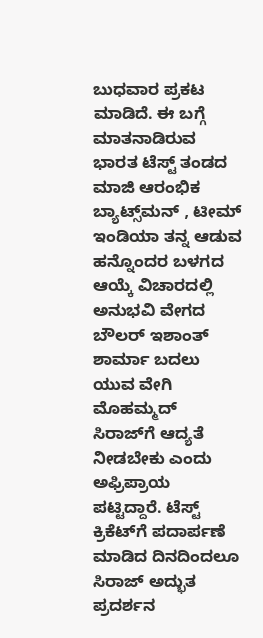ಬುಧವಾರ ಪ್ರಕಟ ಮಾಡಿದೆ. ಈ ಬಗ್ಗೆ ಮಾತನಾಡಿರುವ ಭಾರತ ಟೆಸ್ಟ್‌ ತಂಡದ ಮಾಜಿ ಆರಂಭಿಕ ಬ್ಯಾಟ್ಸ್‌ಮನ್‌ , ಟೀಮ್ ಇಂಡಿಯಾ ತನ್ನ ಆಡುವ ಹನ್ನೊಂದರ ಬಳಗದ ಆಯ್ಕೆ ವಿಚಾರದಲ್ಲಿ ಅನುಭವಿ ವೇಗದ ಬೌಲರ್‌ ಇಶಾಂತ್‌ ಶಾರ್ಮಾ ಬದಲು ಯುವ ವೇಗಿ ಮೊಹಮ್ಮದ್‌ ಸಿರಾಜ್‌ಗೆ ಆದ್ಯತೆ ನೀಡಬೇಕು ಎಂದು ಅಫ್ರಿಪ್ರಾಯ ಪಟ್ಟಿದ್ದಾರೆ. ಟೆಸ್ಟ್‌ ಕ್ರಿಕೆಟ್‌ಗೆ ಪದಾರ್ಪಣೆ ಮಾಡಿದ ದಿನದಿಂದಲೂ ಸಿರಾಜ್‌ ಅದ್ಭುತ ಪ್ರದರ್ಶನ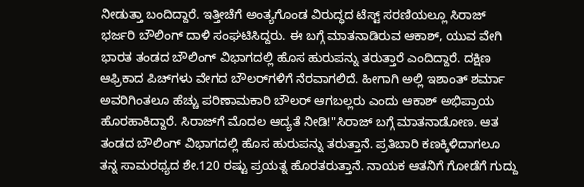ನೀಡುತ್ತಾ ಬಂದಿದ್ದಾರೆ. ಇತ್ತೀಚೆಗೆ ಅಂತ್ಯಗೊಂಡ ವಿರುದ್ಧದ ಟೆಸ್ಟ್‌ ಸರಣಿಯಲ್ಲೂ ಸಿರಾಜ್‌ ಭರ್ಜರಿ ಬೌಲಿಂಗ್‌ ದಾಳಿ ಸಂಘಟಿಸಿದ್ದರು. ಈ ಬಗ್ಗೆ ಮಾತನಾಡಿರುವ ಆಕಾಶ್‌, ಯುವ ವೇಗಿ ಭಾರತ ತಂಡದ ಬೌಲಿಂಗ್‌ ವಿಭಾಗದಲ್ಲಿ ಹೊಸ ಹುರುಪನ್ನು ತರುತ್ತಾರೆ ಎಂದಿದ್ದಾರೆ. ದಕ್ಷಿಣ ಆಫ್ರಿಕಾದ ಪಿಚ್‌ಗಳು ವೇಗದ ಬೌಲರ್‌ಗಳಿಗೆ ನೆರವಾಗಲಿದೆ. ಹೀಗಾಗಿ ಅಲ್ಲಿ ಇಶಾಂತ್‌ ಶರ್ಮಾ ಅವರಿಗಿಂತಲೂ ಹೆಚ್ಚು ಪರಿಣಾಮಕಾರಿ ಬೌಲರ್‌ ಆಗಬಲ್ಲರು ಎಂದು ಆಕಾಶ್‌ ಅಭಿಪ್ರಾಯ ಹೊರಹಾಕಿದ್ದಾರೆ. ಸಿರಾಜ್‌ಗೆ ಮೊದಲ ಆದ್ಯತೆ ನೀಡಿ!"ಸಿರಾಜ್‌ ಬಗ್ಗೆ ಮಾತನಾಡೋಣ. ಆತ ತಂಡದ ಬೌಲಿಂಗ್‌ ವಿಭಾಗದಲ್ಲಿ ಹೊಸ ಹುರುಪನ್ನು ತರುತ್ತಾನೆ. ಪ್ರತಿಬಾರಿ ಕಣಕ್ಕಿಳಿದಾಗಲೂ ತನ್ನ ಸಾಮರಥ್ಯದ ಶೇ.120 ರಷ್ಟು ಪ್ರಯತ್ನ ಹೊರತರುತ್ತಾನೆ. ನಾಯಕ ಆತನಿಗೆ ಗೋಡೆಗೆ ಗುದ್ದು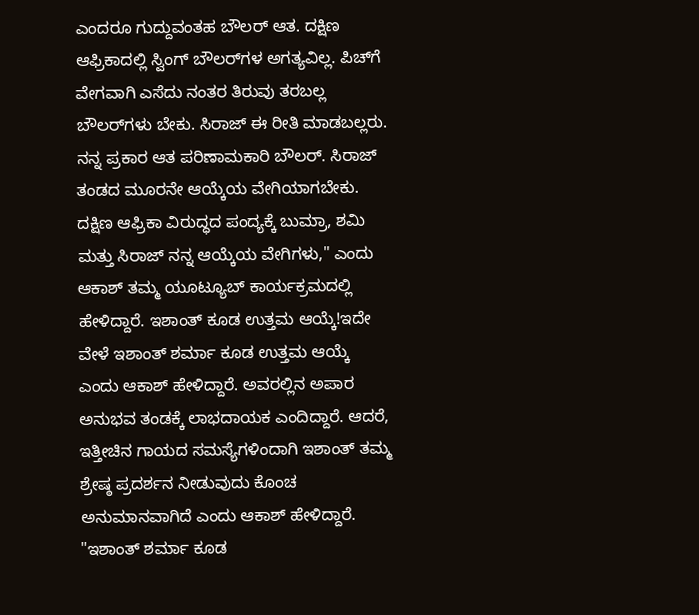ಎಂದರೂ ಗುದ್ದುವಂತಹ ಬೌಲರ್‌ ಆತ. ದಕ್ಷಿಣ ಆಫ್ರಿಕಾದಲ್ಲಿ ಸ್ವಿಂಗ್‌ ಬೌಲರ್‌ಗಳ ಅಗತ್ಯವಿಲ್ಲ. ಪಿಚ್‌ಗೆ ವೇಗವಾಗಿ ಎಸೆದು ನಂತರ ತಿರುವು ತರಬಲ್ಲ ಬೌಲರ್‌ಗಳು ಬೇಕು. ಸಿರಾಜ್‌ ಈ ರೀತಿ ಮಾಡಬಲ್ಲರು. ನನ್ನ ಪ್ರಕಾರ ಆತ ಪರಿಣಾಮಕಾರಿ ಬೌಲರ್‌. ಸಿರಾಜ್‌ ತಂಡದ ಮೂರನೇ ಆಯ್ಕೆಯ ವೇಗಿಯಾಗಬೇಕು. ದಕ್ಷಿಣ ಆಫ್ರಿಕಾ ವಿರುದ್ಧದ ಪಂದ್ಯಕ್ಕೆ ಬುಮ್ರಾ, ಶಮಿ ಮತ್ತು ಸಿರಾಜ್‌ ನನ್ನ ಆಯ್ಕೆಯ ವೇಗಿಗಳು," ಎಂದು ಆಕಾಶ್ ತಮ್ಮ ಯೂಟ್ಯೂಬ್‌ ಕಾರ್ಯಕ್ರಮದಲ್ಲಿ ಹೇಳಿದ್ದಾರೆ. ಇಶಾಂತ್‌ ಕೂಡ ಉತ್ತಮ ಆಯ್ಕೆ!ಇದೇ ವೇಳೆ ಇಶಾಂತ್‌ ಶರ್ಮಾ ಕೂಡ ಉತ್ತಮ ಆಯ್ಕೆ ಎಂದು ಆಕಾಶ್‌ ಹೇಳಿದ್ದಾರೆ. ಅವರಲ್ಲಿನ ಅಪಾರ ಅನುಭವ ತಂಡಕ್ಕೆ ಲಾಭದಾಯಕ ಎಂದಿದ್ದಾರೆ. ಆದರೆ, ಇತ್ತೀಚಿನ ಗಾಯದ ಸಮಸ್ಯೆಗಳಿಂದಾಗಿ ಇಶಾಂತ್‌ ತಮ್ಮ ಶ್ರೇಷ್ಠ ಪ್ರದರ್ಶನ ನೀಡುವುದು ಕೊಂಚ ಅನುಮಾನವಾಗಿದೆ ಎಂದು ಆಕಾಶ್‌ ಹೇಳಿದ್ದಾರೆ. "ಇಶಾಂತ್‌ ಶರ್ಮಾ ಕೂಡ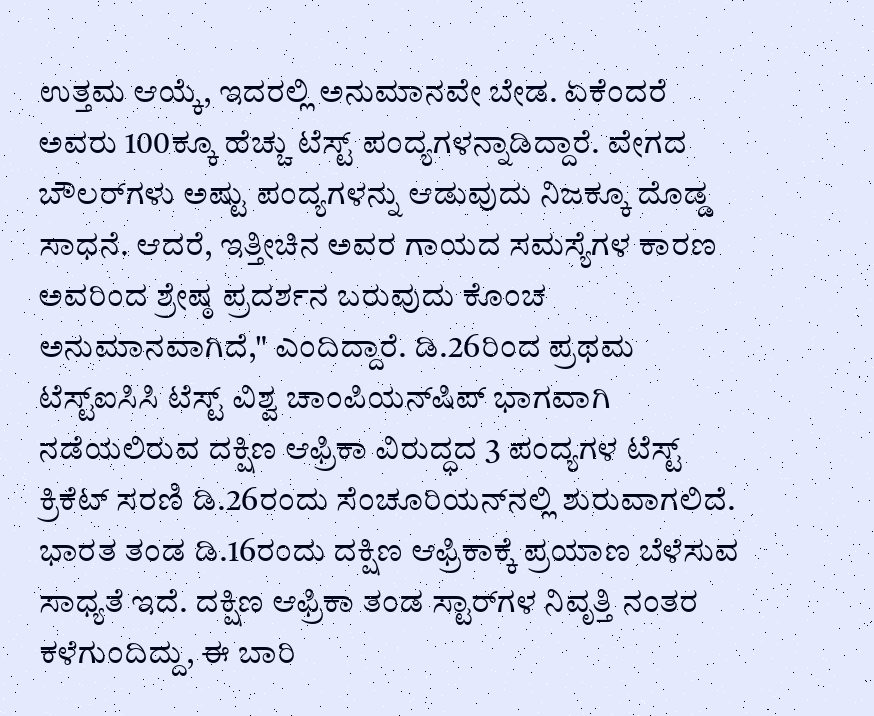ಉತ್ತಮ ಆಯ್ಕೆ, ಇದರಲ್ಲಿ ಅನುಮಾನವೇ ಬೇಡ. ಏಕೆಂದರೆ ಅವರು 100ಕ್ಕೂ ಹೆಚ್ಚು ಟೆಸ್ಟ್‌ ಪಂದ್ಯಗಳನ್ನಾಡಿದ್ದಾರೆ. ವೇಗದ ಬೌಲರ್‌ಗಳು ಅಷ್ಟು ಪಂದ್ಯಗಳನ್ನು ಆಡುವುದು ನಿಜಕ್ಕೂ ದೊಡ್ಡ ಸಾಧನೆ. ಆದರೆ, ಇತ್ತೀಚಿನ ಅವರ ಗಾಯದ ಸಮಸ್ಯೆಗಳ ಕಾರಣ ಅವರಿಂದ ಶ್ರೇಷ್ಠ ಪ್ರದರ್ಶನ ಬರುವುದು ಕೊಂಚ ಅನುಮಾನವಾಗಿದೆ," ಎಂದಿದ್ದಾರೆ. ಡಿ.26ರಿಂದ ಪ್ರಥಮ ಟೆಸ್ಟ್‌ಐಸಿಸಿ ಟೆಸ್ಟ್‌ ವಿಶ್ವ ಚಾಂಪಿಯನ್‌ಷಿಪ್‌ ಭಾಗವಾಗಿ ನಡೆಯಲಿರುವ ದಕ್ಷಿಣ ಆಫ್ರಿಕಾ ವಿರುದ್ಧದ 3 ಪಂದ್ಯಗಳ ಟೆಸ್ಟ್‌ ಕ್ರಿಕೆಟ್‌ ಸರಣಿ ಡಿ.26ರಂದು ಸೆಂಚೂರಿಯನ್‌ನಲ್ಲಿ ಶುರುವಾಗಲಿದೆ. ಭಾರತ ತಂಡ ಡಿ.16ರಂದು ದಕ್ಷಿಣ ಆಫ್ರಿಕಾಕ್ಕೆ ಪ್ರಯಾಣ ಬೆಳೆಸುವ ಸಾಧ್ಯತೆ ಇದೆ. ದಕ್ಷಿಣ ಆಫ್ರಿಕಾ ತಂಡ ಸ್ಟಾರ್‌ಗಳ ನಿವೃತ್ತಿ ನಂತರ ಕಳೆಗುಂದಿದ್ದು, ಈ ಬಾರಿ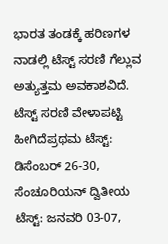ಭಾರತ ತಂಡಕ್ಕೆ ಹರಿಣಗಳ ನಾಡಲ್ಲಿ ಟೆಸ್ಟ್‌ ಸರಣಿ ಗೆಲ್ಲುವ ಅತ್ಯುತ್ತಮ ಅವಕಾಶವಿದೆ. ಟೆಸ್ಟ್‌ ಸರಣಿ ವೇಳಾಪಟ್ಟಿ ಹೀಗಿದೆಪ್ರಥಮ ಟೆಸ್ಟ್‌: ಡಿಸೆಂಬರ್‌ 26-30, ಸೆಂಚೂರಿಯನ್‌ ದ್ವಿತೀಯ ಟೆಸ್ಟ್‌: ಜನವರಿ 03-07,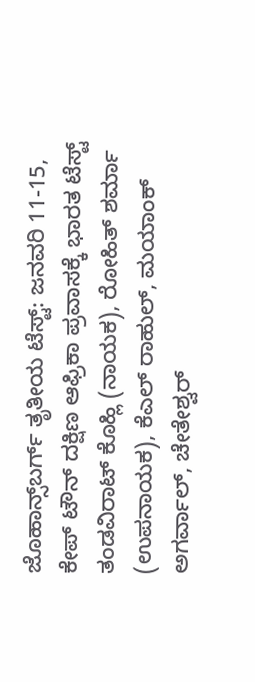ಜೊಹಾನ್ಸ್‌ಬರ್ಗ್‌ ತೃತೀಯ ಟೆಸ್ಟ್‌: ಜನವರಿ 11-15, ಕೇಪ್‌ ಟೌನ್‌ ದಕ್ಷಿಣ ಆಫ್ರಿಕಾ ಪ್ರವಾಸಕ್ಕೆ ಭಾರತ ಟೆಸ್ಟ್‌ ತಂಡವಿರಾಟ್‌ ಕೊಹ್ಲಿ (ನಾಯಕ), ರೋಹಿತ್‌ ಶರ್ಮಾ (ಉಪನಾಯಕ), ಕೆಎಲ್‌ ರಾಹುಲ್, ಮಯಾಂಕ್‌ ಅಗರ್ವಾಲ್‌, ಚೇತೇಶ್ವರ್‌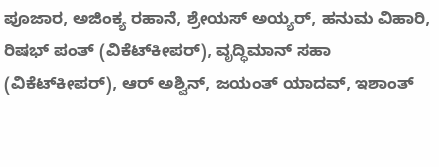ಪೂಜಾರ, ಅಜಿಂಕ್ಯ ರಹಾನೆ, ಶ್ರೇಯಸ್‌ ಅಯ್ಯರ್‌, ಹನುಮ ವಿಹಾರಿ, ರಿಷಭ್ ಪಂತ್‌ (ವಿಕೆಟ್‌ಕೀಪರ್‌), ವೃದ್ಧಿಮಾನ್‌ ಸಹಾ (ವಿಕೆಟ್‌ಕೀಪರ್‌), ಆರ್‌ ಅಶ್ವಿನ್‌, ಜಯಂತ್‌ ಯಾದವ್‌, ಇಶಾಂತ್‌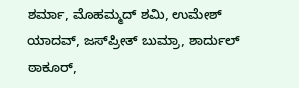ಶರ್ಮಾ, ಮೊಹಮ್ಮದ್‌ ಶಮಿ, ಉಮೇಶ್‌ ಯಾದವ್‌, ಜಸ್‌ಪ್ರೀತ್‌ ಬುಮ್ರಾ, ಶಾರ್ದುಲ್‌ ಠಾಕೂರ್‌,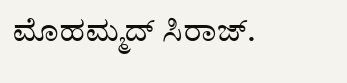ಮೊಹಮ್ಮದ್‌ ಸಿರಾಜ್‌.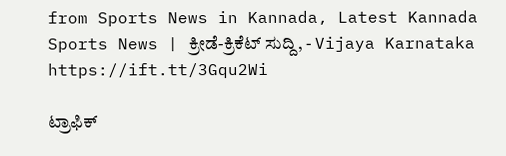from Sports News in Kannada, Latest Kannada Sports News | ಕ್ರೀಡೆ-ಕ್ರಿಕೆಟ್ ಸುದ್ದಿ, - Vijaya Karnataka https://ift.tt/3Gqu2Wi

ಟ್ರಾಫಿಕ್‌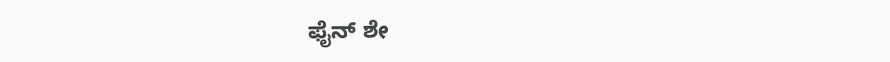ಫೈನ್‌ ಶೇ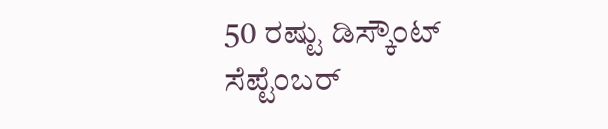50 ರಷ್ಟು ಡಿಸ್ಕೌಂಟ್‌ ಸೆಪ್ಟೆಂಬರ್‌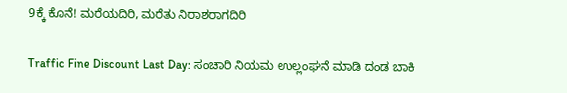9ಕ್ಕೆ ಕೊನೆ! ಮರೆಯದಿರಿ, ಮರೆತು ನಿರಾಶರಾಗದಿರಿ

Traffic Fine Discount Last Day: ಸಂಚಾರಿ ನಿಯಮ ಉಲ್ಲಂಘನೆ ಮಾಡಿ ದಂಡ ಬಾಕಿ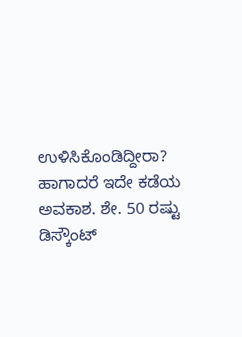ಉಳಿಸಿಕೊಂಡಿದ್ದೀರಾ? ಹಾಗಾದರೆ ಇದೇ ಕಡೆಯ ಅವಕಾಶ. ಶೇ. 50 ರಷ್ಟು ಡಿಸ್ಕೌಂಟ್‌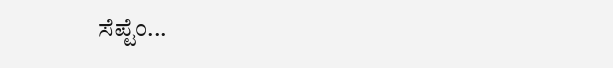ಸೆಪ್ಟೆಂ...